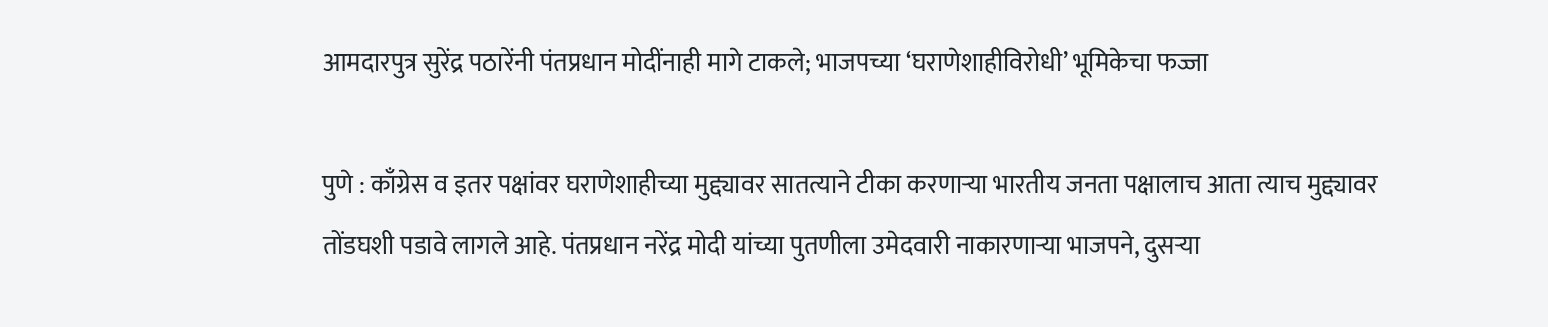आमदारपुत्र सुरेंद्र पठारेंनी पंतप्रधान मोदींनाही मागे टाकले; भाजपच्या ‘घराणेशाहीविरोधी’ भूमिकेचा फज्जा

पुणे : काँग्रेस व इतर पक्षांवर घराणेशाहीच्या मुद्द्यावर सातत्याने टीका करणाऱ्या भारतीय जनता पक्षालाच आता त्याच मुद्द्यावर तोंडघशी पडावे लागले आहे. पंतप्रधान नरेंद्र मोदी यांच्या पुतणीला उमेदवारी नाकारणाऱ्या भाजपने, दुसऱ्या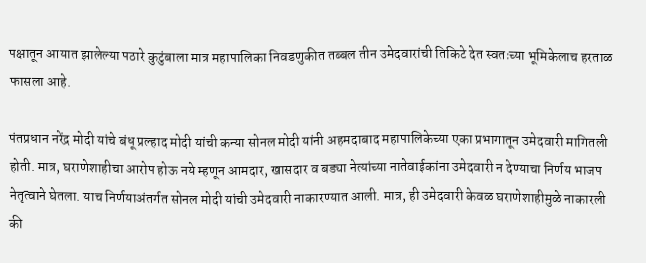पक्षातून आयात झालेल्या पठारे कुटुंबाला मात्र महापालिका निवडणुकीत तब्बल तीन उमेदवारांची तिकिटे देत स्वतःच्या भूमिकेलाच हरताळ फासला आहे.

पंतप्रधान नरेंद्र मोदी यांचे बंधू प्रल्हाद मोदी यांची कन्या सोनल मोदी यांनी अहमदाबाद महापालिकेच्या एका प्रभागातून उमेदवारी मागितली होती. मात्र, घराणेशाहीचा आरोप होऊ नये म्हणून आमदार, खासदार व बड्या नेत्यांच्या नातेवाईकांना उमेदवारी न देण्याचा निर्णय भाजप नेतृत्वाने घेतला. याच निर्णयाअंतर्गत सोनल मोदी यांची उमेदवारी नाकारण्यात आली. मात्र, ही उमेदवारी केवळ घराणेशाहीमुळे नाकारली की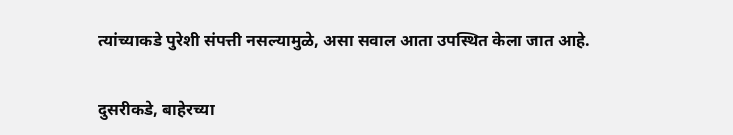त्यांच्याकडे पुरेशी संपत्ती नसल्यामुळे, असा सवाल आता उपस्थित केला जात आहे.

दुसरीकडे, बाहेरच्या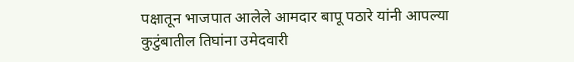पक्षातून भाजपात आलेले आमदार बापू पठारे यांनी आपल्या कुटुंबातील तिघांना उमेदवारी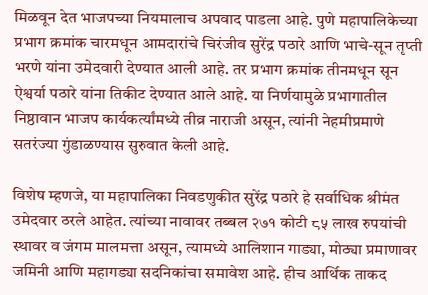मिळवून देत भाजपच्या नियमालाच अपवाद पाडला आहे. पुणे महापालिकेच्या प्रभाग क्रमांक चारमधून आमदारांचे चिरंजीव सुरेंद्र पठारे आणि भाचे-सून तृप्ती भरणे यांना उमेदवारी देण्यात आली आहे. तर प्रभाग क्रमांक तीनमधून सून ऐश्वर्या पठारे यांना तिकीट देण्यात आले आहे. या निर्णयामुळे प्रभागातील निष्ठावान भाजप कार्यकर्त्यांमध्ये तीव्र नाराजी असून, त्यांनी नेहमीप्रमाणे सतरंज्या गुंडाळण्यास सुरुवात केली आहे.

विशेष म्हणजे, या महापालिका निवडणुकीत सुरेंद्र पठारे हे सर्वाधिक श्रीमंत उमेदवार ठरले आहेत. त्यांच्या नावावर तब्बल २७१ कोटी ८५ लाख रुपयांची स्थावर व जंगम मालमत्ता असून, त्यामध्ये आलिशान गाड्या, मोठ्या प्रमाणावर जमिनी आणि महागड्या सदनिकांचा समावेश आहे. हीच आर्थिक ताकद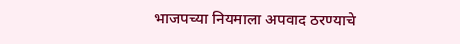भाजपच्या नियमाला अपवाद ठरण्याचे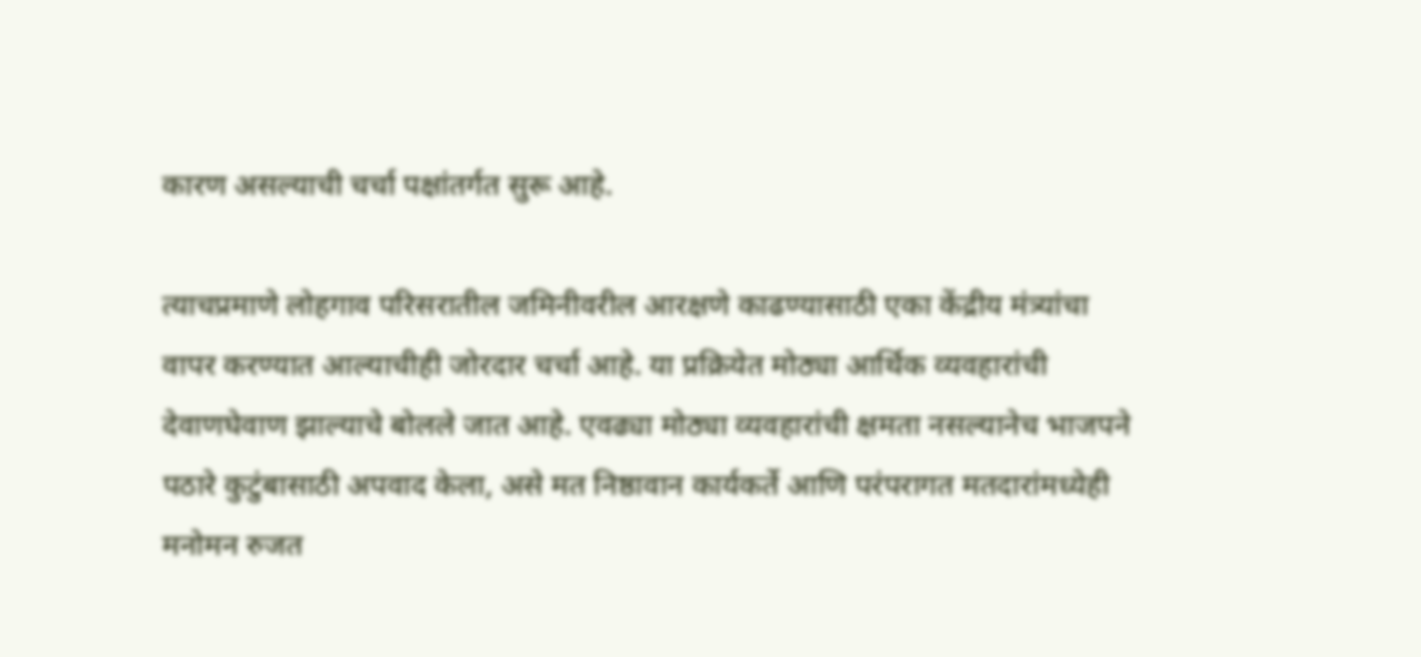कारण असल्याची चर्चा पक्षांतर्गत सुरू आहे.

त्याचप्रमाणे लोहगाव परिसरातील जमिनीवरील आरक्षणे काढण्यासाठी एका केंद्रीय मंत्र्यांचा वापर करण्यात आल्याचीही जोरदार चर्चा आहे. या प्रक्रियेत मोठ्या आर्थिक व्यवहारांची देवाणघेवाण झाल्याचे बोलले जात आहे. एवढ्या मोठ्या व्यवहारांची क्षमता नसल्यानेच भाजपने पठारे कुटुंबासाठी अपवाद केला, असे मत निष्ठावान कार्यकर्ते आणि परंपरागत मतदारांमध्येही मनोमन रुजत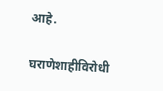आहे.

घराणेशाहीविरोधी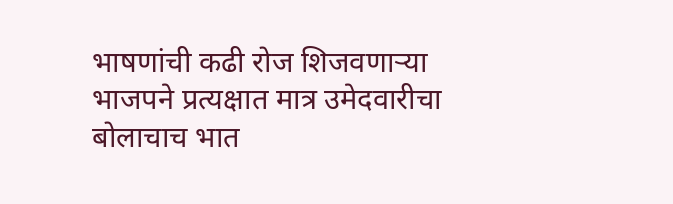भाषणांची कढी रोज शिजवणाऱ्या भाजपने प्रत्यक्षात मात्र उमेदवारीचा बोलाचाच भात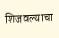शिजवल्याचा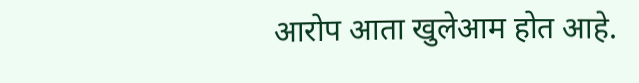आरोप आता खुलेआम होत आहे.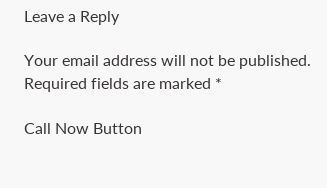Leave a Reply

Your email address will not be published. Required fields are marked *

Call Now Button